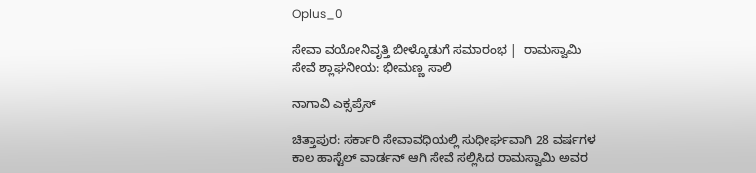Oplus_0

ಸೇವಾ ವಯೋನಿವೃತ್ತಿ ಬೀಳ್ಕೊಡುಗೆ ಸಮಾರಂಭ |  ರಾಮಸ್ವಾಮಿ ಸೇವೆ ಶ್ಲಾಘನೀಯ: ಭೀಮಣ್ಣ ಸಾಲಿ

ನಾಗಾವಿ ಎಕ್ಸಪ್ರೆಸ್

ಚಿತ್ತಾಪುರ: ಸರ್ಕಾರಿ ಸೇವಾವಧಿಯಲ್ಲಿ ಸುಧೀರ್ಘವಾಗಿ 28 ವರ್ಷಗಳ ಕಾಲ ಹಾಸ್ಟೆಲ್ ವಾರ್ಡನ್ ಆಗಿ ಸೇವೆ ಸಲ್ಲಿಸಿದ ರಾಮಸ್ವಾಮಿ ಅವರ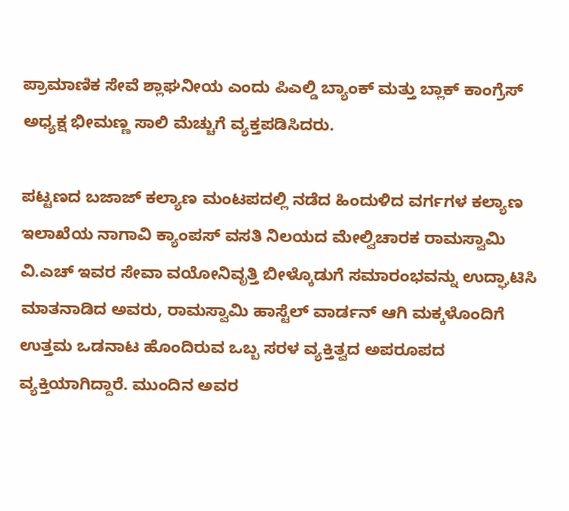ಪ್ರಾಮಾಣಿಕ ಸೇವೆ ಶ್ಲಾಘನೀಯ ಎಂದು ಪಿಎಲ್ಡಿ ಬ್ಯಾಂಕ್ ಮತ್ತು ಬ್ಲಾಕ್ ಕಾಂಗ್ರೆಸ್ ಅಧ್ಯಕ್ಷ ಭೀಮಣ್ಣ ಸಾಲಿ ಮೆಚ್ಚುಗೆ ವ್ಯಕ್ತಪಡಿಸಿದರು.

ಪಟ್ಟಣದ ಬಜಾಜ್ ಕಲ್ಯಾಣ ಮಂಟಪದಲ್ಲಿ ನಡೆದ ಹಿಂದುಳಿದ ವರ್ಗಗಳ ಕಲ್ಯಾಣ ಇಲಾಖೆಯ ನಾಗಾವಿ ಕ್ಯಾಂಪಸ್ ವಸತಿ ನಿಲಯದ ಮೇಲ್ವಿಚಾರಕ ರಾಮಸ್ವಾಮಿ ವಿ.ಎಚ್ ಇವರ ಸೇವಾ ವಯೋನಿವೃತ್ತಿ ಬೀಳ್ಕೊಡುಗೆ ಸಮಾರಂಭವನ್ನು ಉದ್ಘಾಟಿಸಿ ಮಾತನಾಡಿದ ಅವರು, ರಾಮಸ್ವಾಮಿ ಹಾಸ್ಟೆಲ್ ವಾರ್ಡನ್ ಆಗಿ ಮಕ್ಕಳೊಂದಿಗೆ ಉತ್ತಮ ಒಡನಾಟ ಹೊಂದಿರುವ ಒಬ್ಬ ಸರಳ ವ್ಯಕ್ತಿತ್ವದ ಅಪರೂಪದ ವ್ಯಕ್ತಿಯಾಗಿದ್ದಾರೆ. ಮುಂದಿನ ಅವರ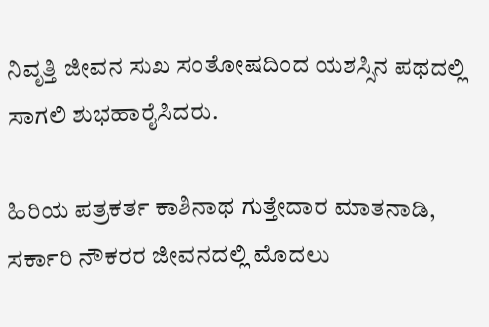ನಿವೃತ್ತಿ ಜೀವನ ಸುಖ ಸಂತೋಷದಿಂದ ಯಶಸ್ಸಿನ ಪಥದಲ್ಲಿ ಸಾಗಲಿ ಶುಭಹಾರೈಸಿದರು.

ಹಿರಿಯ ಪತ್ರಕರ್ತ ಕಾಶಿನಾಥ ಗುತ್ತೇದಾರ ಮಾತನಾಡಿ, ಸರ್ಕಾರಿ ನೌಕರರ ಜೀವನದಲ್ಲಿ ಮೊದಲು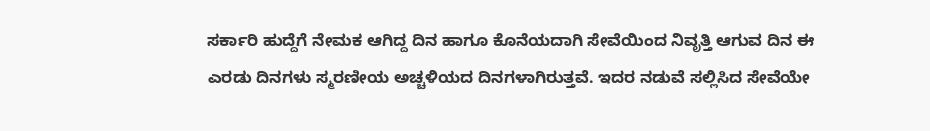ಸರ್ಕಾರಿ ಹುದ್ದೆಗೆ ನೇಮಕ ಆಗಿದ್ದ ದಿನ ಹಾಗೂ ಕೊನೆಯದಾಗಿ ಸೇವೆಯಿಂದ ನಿವೃತ್ತಿ ಆಗುವ ದಿನ ಈ ಎರಡು ದಿನಗಳು ಸ್ಮರಣೀಯ ಅಚ್ಚಳಿಯದ ದಿನಗಳಾಗಿರುತ್ತವೆ. ಇದರ ನಡುವೆ ಸಲ್ಲಿಸಿದ ಸೇವೆಯೇ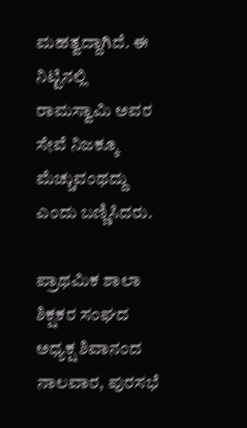ಮಹತ್ವದ್ದಾಗಿದೆ. ಈ ನಿಟ್ಟಿನಲ್ಲಿ ರಾಮಸ್ವಾಮಿ ಅವರ ಸೇವೆ ನಿಜಕ್ಕೂ ಮೆಚ್ಚುವಂಥದ್ದು ಎಂದು ಬಣ್ಣಿಸಿದರು.

ಪ್ರಾಥಮಿಕ ಶಾಲಾ ಶಿಕ್ಷಕರ ಸಂಘದ ಅಧ್ಯಕ್ಷ ಶಿವಾನಂದ ನಾಲವಾರ, ಪುರಸಭೆ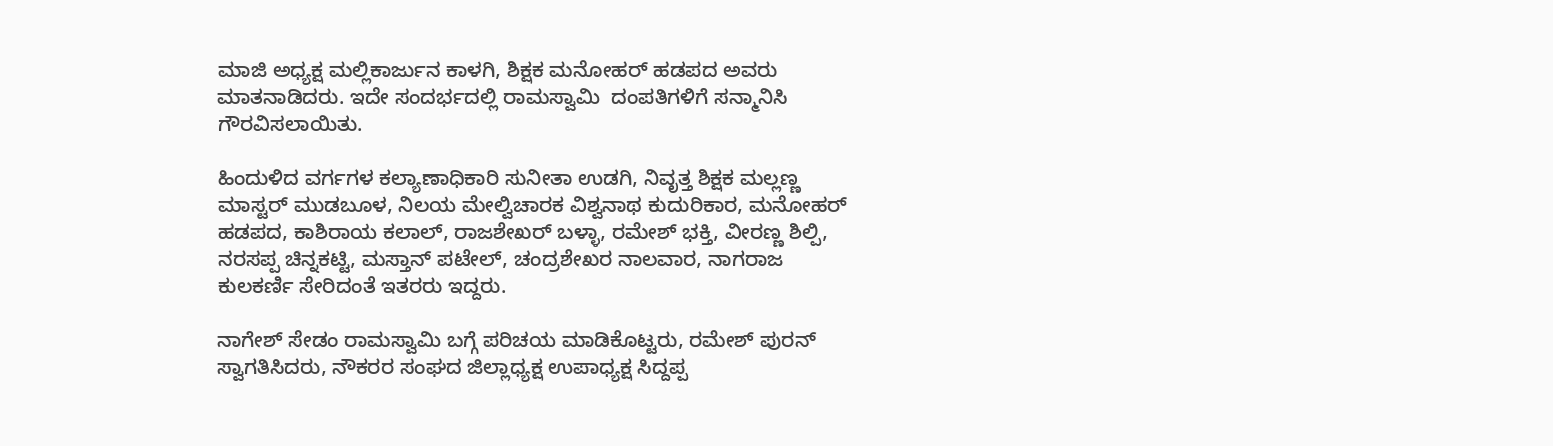ಮಾಜಿ ಅಧ್ಯಕ್ಷ ಮಲ್ಲಿಕಾರ್ಜುನ ಕಾಳಗಿ, ಶಿಕ್ಷಕ ಮನೋಹರ್ ಹಡಪದ ಅವರು ಮಾತನಾಡಿದರು. ಇದೇ ಸಂದರ್ಭದಲ್ಲಿ ರಾಮಸ್ವಾಮಿ  ದಂಪತಿಗಳಿಗೆ ಸನ್ಮಾನಿಸಿ ಗೌರವಿಸಲಾಯಿತು.

ಹಿಂದುಳಿದ ವರ್ಗಗಳ ಕಲ್ಯಾಣಾಧಿಕಾರಿ ಸುನೀತಾ ಉಡಗಿ, ನಿವೃತ್ತ ಶಿಕ್ಷಕ ಮಲ್ಲಣ್ಣ ಮಾಸ್ಟರ್ ಮುಡಬೂಳ, ನಿಲಯ ಮೇಲ್ವಿಚಾರಕ ವಿಶ್ವನಾಥ ಕುದುರಿಕಾರ, ಮನೋಹರ್ ಹಡಪದ, ಕಾಶಿರಾಯ ಕಲಾಲ್, ರಾಜಶೇಖರ್ ಬಳ್ಳಾ, ರಮೇಶ್ ಭಕ್ತಿ, ವೀರಣ್ಣ ಶಿಲ್ಪಿ, ನರಸಪ್ಪ ಚಿನ್ನಕಟ್ಟಿ, ಮಸ್ತಾನ್ ಪಟೇಲ್, ಚಂದ್ರಶೇಖರ ನಾಲವಾರ, ನಾಗರಾಜ ಕುಲಕರ್ಣಿ ಸೇರಿದಂತೆ ಇತರರು ಇದ್ದರು.

ನಾಗೇಶ್ ಸೇಡಂ ರಾಮಸ್ವಾಮಿ ಬಗ್ಗೆ ಪರಿಚಯ ಮಾಡಿಕೊಟ್ಟರು, ರಮೇಶ್ ಪುರನ್ ಸ್ವಾಗತಿಸಿದರು, ನೌಕರರ ಸಂಘದ ಜಿಲ್ಲಾಧ್ಯಕ್ಷ ಉಪಾಧ್ಯಕ್ಷ ಸಿದ್ದಪ್ಪ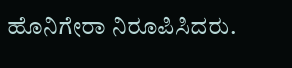ಹೊನಿಗೇರಾ ನಿರೂಪಿಸಿದರು.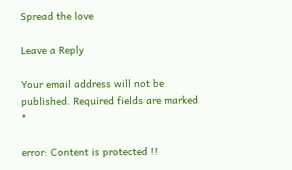Spread the love

Leave a Reply

Your email address will not be published. Required fields are marked *

error: Content is protected !!